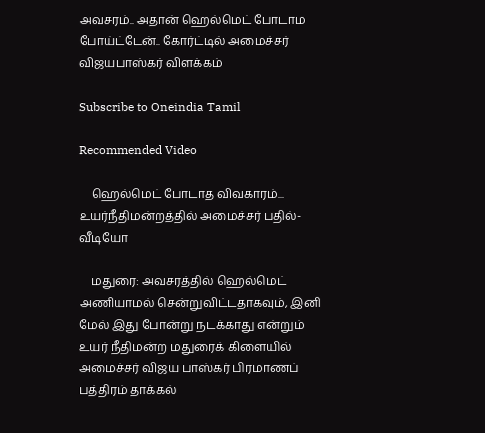அவசரம்.. அதான் ஹெல்மெட் போடாம போய்ட்டேன்.. கோர்ட்டில் அமைச்சர் விஜயபாஸ்கர் விளக்கம்

Subscribe to Oneindia Tamil

Recommended Video

    ஹெல்மெட் போடாத விவகாரம்... உயர்நீதிமன்றத்தில் அமைச்சர் பதில்- வீடியோ

    மதுரை: அவசரத்தில் ஹெல்மெட் அணியாமல் சென்றுவிட்டதாகவும், இனி மேல் இது போன்று நடக்காது என்றும் உயர் நீதிமன்ற மதுரைக் கிளையில் அமைச்சர் விஜய பாஸ்கர் பிரமாணப் பத்திரம் தாக்கல்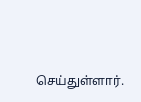செய்துள்ளார்.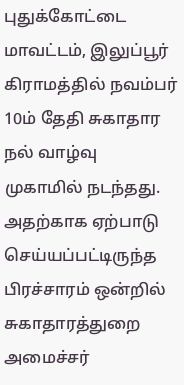புதுக்கோட்டை மாவட்டம், இலுப்பூர் கிராமத்தில் நவம்பர் 10ம் தேதி சுகாதார நல் வாழ்வு முகாமில் நடந்தது. அதற்காக ஏற்பாடு செய்யப்பட்டிருந்த பிரச்சாரம் ஒன்றில் சுகாதாரத்துறை அமைச்சர்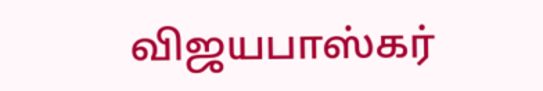விஜயபாஸ்கர்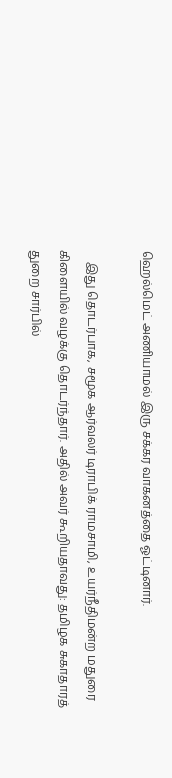ஹெல்மெட் அணியாமல் இரு சக்கர வாகனத்தை ஓட்டினார்.

    இது தொடர்பாக, சமூக ஆர்வலர் டிராபிக் ராமசாமி, உயர்நீதிமன்ற மதுரை கிளையில் வழக்கு தொடர்ந்தார். அதில் அவர் கூறியதாவது: தமிழக சுகாதாரத் துறை சார்பில்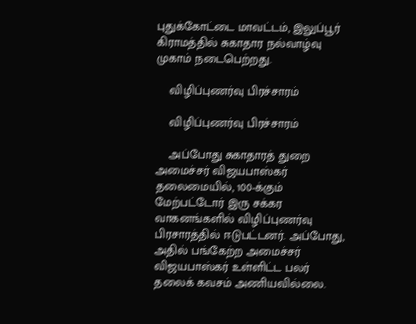புதுக்கோட்டை மாவட்டம், இலுப்பூர் கிராமத்தில் சுகாதார நல்வாழ்வு முகாம் நடைபெற்றது.

    விழிப்புணர்வு பிரச்சாரம்

    விழிப்புணர்வு பிரச்சாரம்

    அப்போது சுகாதாரத் துறை அமைச்சர் விஜயபாஸ்கர் தலைமையில், 100-க்கும் மேற்பட்டோர் இரு சக்கர வாகனங்களில் விழிப்புணர்வு பிரசாரத்தில் ஈடுபட்டனர். அப்போது, அதில் பங்கேற்ற அமைச்சர் விஜயபாஸ்கர் உள்ளிட்ட பலர் தலைக் கவசம் அணியவில்லை.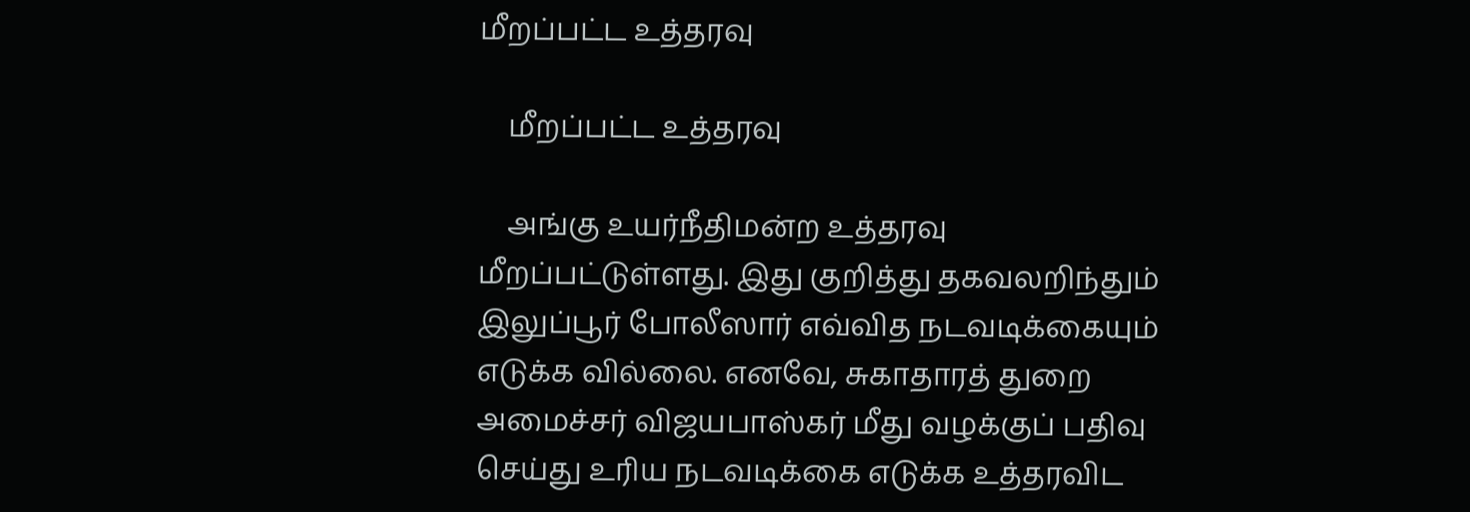மீறப்பட்ட உத்தரவு

    மீறப்பட்ட உத்தரவு

    அங்கு உயர்நீதிமன்ற உத்தரவு மீறப்பட்டுள்ளது. இது குறித்து தகவலறிந்தும் இலுப்பூர் போலீஸார் எவ்வித நடவடிக்கையும் எடுக்க வில்லை. எனவே, சுகாதாரத் துறை அமைச்சர் விஜயபாஸ்கர் மீது வழக்குப் பதிவு செய்து உரிய நடவடிக்கை எடுக்க உத்தரவிட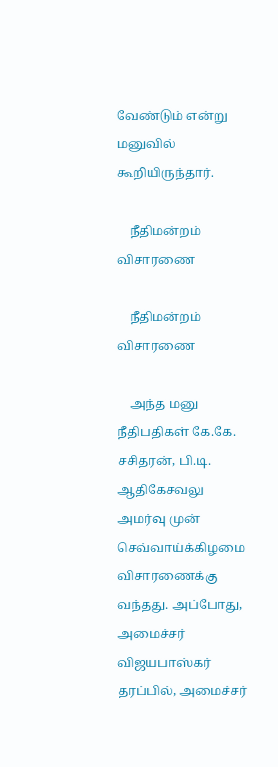வேண்டும் என்று மனுவில் கூறியிருந்தார்.

    நீதிமன்றம் விசாரணை

    நீதிமன்றம் விசாரணை

    அந்த மனு நீதிபதிகள் கே.கே. சசிதரன், பி.டி. ஆதிகேசவலு அமர்வு முன் செவ்வாய்க்கிழமை விசாரணைக்கு வந்தது. அப்போது, அமைச்சர் விஜயபாஸ்கர் தரப்பில், அமைச்சர்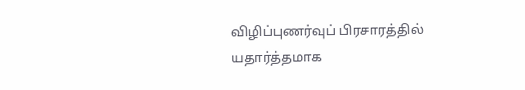விழிப்புணர்வுப் பிரசாரத்தில் யதார்த்தமாக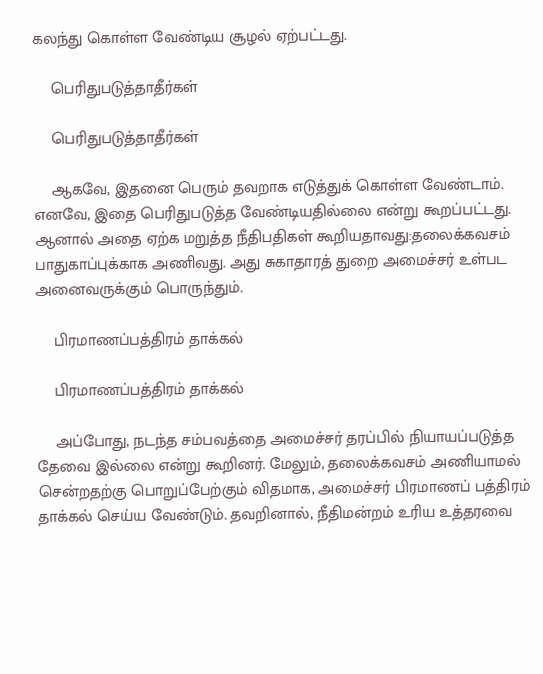கலந்து கொள்ள வேண்டிய சூழல் ஏற்பட்டது.

    பெரிதுபடுத்தாதீர்கள்

    பெரிதுபடுத்தாதீர்கள்

    ஆகவே, இதனை பெரும் தவறாக எடுத்துக் கொள்ள வேண்டாம். எனவே, இதை பெரிதுபடுத்த வேண்டியதில்லை என்று கூறப்பட்டது. ஆனால் அதை ஏற்க மறுத்த நீதிபதிகள் கூறியதாவது:தலைக்கவசம் பாதுகாப்புக்காக அணிவது. அது சுகாதாரத் துறை அமைச்சர் உள்பட அனைவருக்கும் பொருந்தும்.

    பிரமாணப்பத்திரம் தாக்கல்

    பிரமாணப்பத்திரம் தாக்கல்

    அப்போது, நடந்த சம்பவத்தை அமைச்சர் தரப்பில் நியாயப்படுத்த தேவை இல்லை என்று கூறினர். மேலும், தலைக்கவசம் அணியாமல் சென்றதற்கு பொறுப்பேற்கும் விதமாக, அமைச்சர் பிரமாணப் பத்திரம் தாக்கல் செய்ய வேண்டும். தவறினால், நீதிமன்றம் உரிய உத்தரவை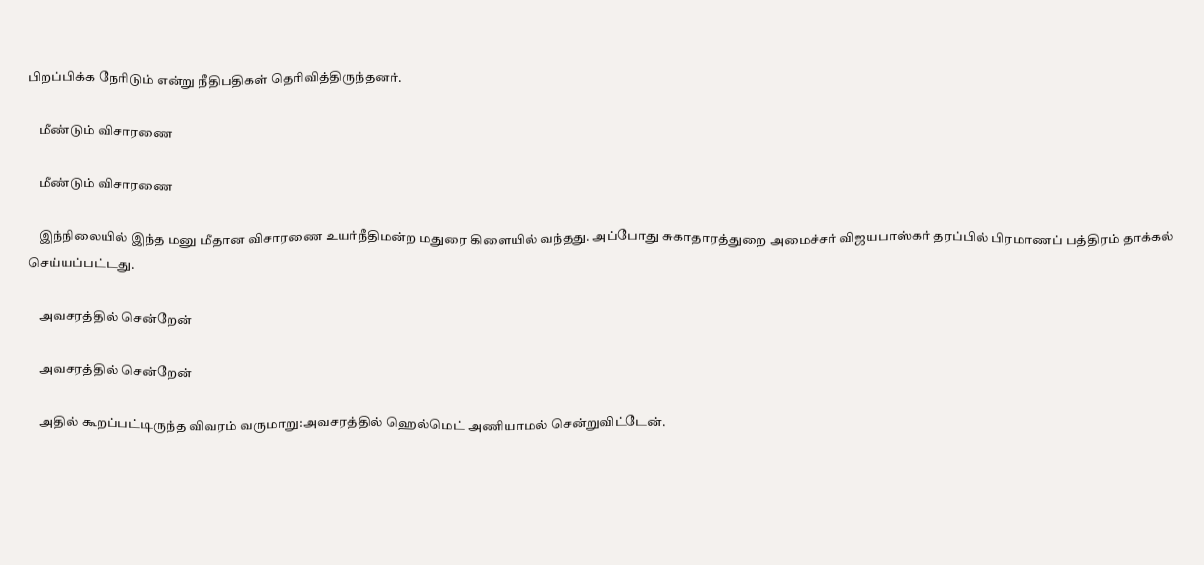பிறப்பிக்க நேரிடும் என்று நீதிபதிகள் தெரிவித்திருந்தனர்.

    மீண்டும் விசாரணை

    மீண்டும் விசாரணை

    இந்நிலையில் இந்த மனு மீதான விசாரணை உயர்நீதிமன்ற மதுரை கிளையில் வந்தது. அப்போது சுகாதாரத்துறை அமைச்சர் விஜயபாஸ்கர் தரப்பில் பிரமாணப் பத்திரம் தாக்கல் செய்யப்பட்டது.

    அவசரத்தில் சென்றேன்

    அவசரத்தில் சென்றேன்

    அதில் கூறப்பட்டிருந்த விவரம் வருமாறு:அவசரத்தில் ஹெல்மெட் அணியாமல் சென்றுவிட்டேன்.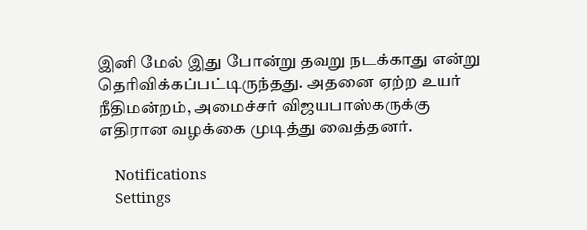இனி மேல் இது போன்று தவறு நடக்காது என்று தெரிவிக்கப்பட்டிருந்தது. அதனை ஏற்ற உயர் நீதிமன்றம், அமைச்சர் விஜயபாஸ்கருக்கு எதிரான வழக்கை முடித்து வைத்தனர்.

    Notifications
    Settings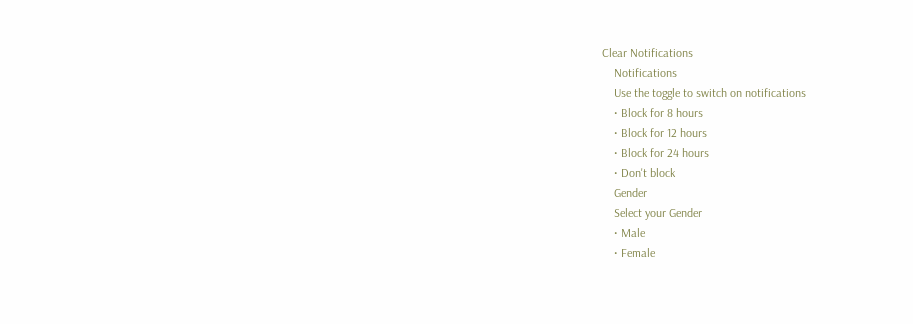Clear Notifications
    Notifications
    Use the toggle to switch on notifications
    • Block for 8 hours
    • Block for 12 hours
    • Block for 24 hours
    • Don't block
    Gender
    Select your Gender
    • Male
    • Female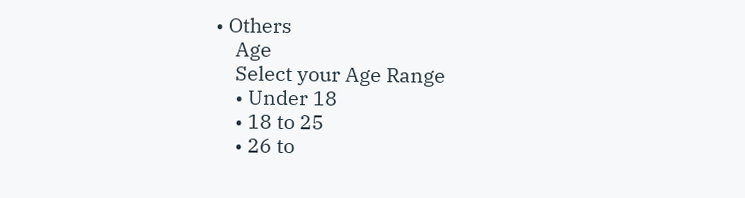• Others
    Age
    Select your Age Range
    • Under 18
    • 18 to 25
    • 26 to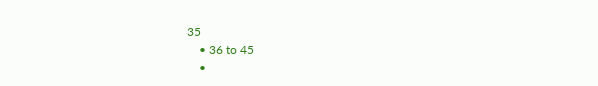35
    • 36 to 45
    •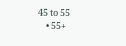45 to 55
    • 55+